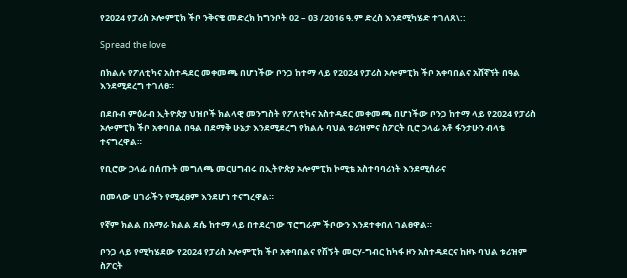የ2024 የፓሪስ ኦሎምፒክ ችቦ ንቅናቄ መድረክ ከግንቦት 02 – 03 /2016 ዓ.ም ድረስ እንደሚካሄድ ተገለጸ\::

Spread the love

በክልሉ የፖለቲካና አስተዳደር መቀመጫ በሆነችው ቦንጋ ከተማ ላይ የ2024 የፓሪስ ኦሎምፒክ ችቦ አቀባበልና አሸኛኘት በዓል እንደሚደረግ ተገለፀ።

በደቡብ ምዕራብ ኢትዮጵያ ህዝቦች ክልላዊ መንግስት የፖለቲካና አስተዳደር መቀመጫ በሆነችው ቦንጋ ከተማ ላይ የ2024 የፓሪስ ኦሎምፒክ ችቦ አቀባበል በዓል በደማቅ ሁኔታ እንደሚደረግ የክልሉ ባህል ቱሪዝምና ስፖርት ቢሮ ኃላፊ አቶ ፋንታሁን ብላቴ ተናግረዋል።

የቢሮው ኃላፊ በሰጡት መግለጫ መርሀግብሩ በኢትዮጵያ ኦሎምፒክ ኮሚቴ አስተባባሪነት እንደሚሰራና

በመላው ሀገራችን የሚፈፀም እንደሆነ ተናግረዋል።

የኛም ክልል በአማራ ክልል ደሴ ከተማ ላይ በተደረገው ፕሮግራም ችቦውን እንደተቀበለ ገልፀዋል።

ቦንጋ ላይ የሚካሄደው የ2024 የፓሪስ ኦሎምፒክ ችቦ አቀባበልና የሽኝት መርሃ-ግብር ከካፋ ዞን አስተዳደርና ከዞኑ ባህል ቱሪዝም ስፖርት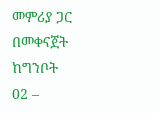መምሪያ ጋር በመቀናጀት ከግንቦት 02 –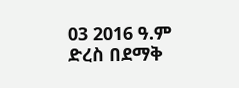03 2016 ዓ.ም ድረስ በደማቅ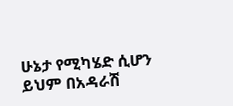ሁኔታ የሚካሄድ ሲሆን ይህም በአዳራሽ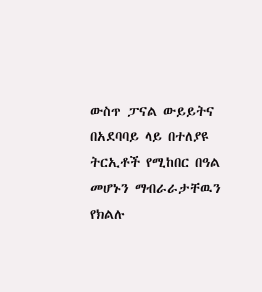ውስጥ ፓናል ውይይትና በአደባባይ ላይ በተለያዩ ትርኢቶች የሚከበር በዓል መሆኑን ማብራራታቸዉን የክልሉ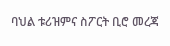ባህል ቱሪዝምና ስፖርት ቢሮ መረጃ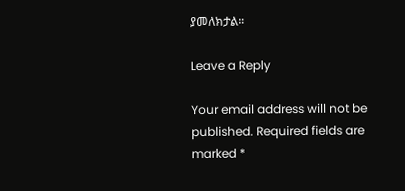ያመለክታል።

Leave a Reply

Your email address will not be published. Required fields are marked *